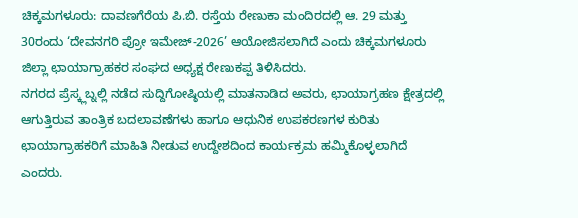ಚಿಕ್ಕಮಗಳೂರು: ದಾವಣಗೆರೆಯ ಪಿ.ಬಿ. ರಸ್ತೆಯ ರೇಣುಕಾ ಮಂದಿರದಲ್ಲಿ ಆ. 29 ಮತ್ತು 30ರಂದು ‘ದೇವನಗರಿ ಪ್ರೋ ಇಮೇಜ್-2026’ ಆಯೋಜಿಸಲಾಗಿದೆ ಎಂದು ಚಿಕ್ಕಮಗಳೂರು ಜಿಲ್ಲಾ ಛಾಯಾಗ್ರಾಹಕರ ಸಂಘದ ಅಧ್ಯಕ್ಷ ರೇಣುಕಪ್ಪ ತಿಳಿಸಿದರು.
ನಗರದ ಪ್ರೆಸ್ಕ್ಲಬ್ನಲ್ಲಿ ನಡೆದ ಸುದ್ದಿಗೋಷ್ಠಿಯಲ್ಲಿ ಮಾತನಾಡಿದ ಅವರು, ಛಾಯಾಗ್ರಹಣ ಕ್ಷೇತ್ರದಲ್ಲಿ ಆಗುತ್ತಿರುವ ತಾಂತ್ರಿಕ ಬದಲಾವಣೆಗಳು ಹಾಗೂ ಆಧುನಿಕ ಉಪಕರಣಗಳ ಕುರಿತು ಛಾಯಾಗ್ರಾಹಕರಿಗೆ ಮಾಹಿತಿ ನೀಡುವ ಉದ್ದೇಶದಿಂದ ಕಾರ್ಯಕ್ರಮ ಹಮ್ಮಿಕೊಳ್ಳಲಾಗಿದೆ ಎಂದರು.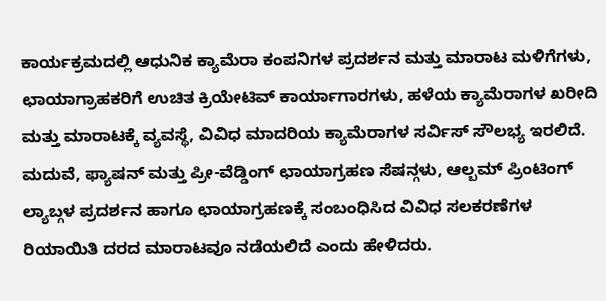ಕಾರ್ಯಕ್ರಮದಲ್ಲಿ ಆಧುನಿಕ ಕ್ಯಾಮೆರಾ ಕಂಪನಿಗಳ ಪ್ರದರ್ಶನ ಮತ್ತು ಮಾರಾಟ ಮಳಿಗೆಗಳು, ಛಾಯಾಗ್ರಾಹಕರಿಗೆ ಉಚಿತ ಕ್ರಿಯೇಟಿವ್ ಕಾರ್ಯಾಗಾರಗಳು, ಹಳೆಯ ಕ್ಯಾಮೆರಾಗಳ ಖರೀದಿ ಮತ್ತು ಮಾರಾಟಕ್ಕೆ ವ್ಯವಸ್ಥೆ, ವಿವಿಧ ಮಾದರಿಯ ಕ್ಯಾಮೆರಾಗಳ ಸರ್ವಿಸ್ ಸೌಲಭ್ಯ ಇರಲಿದೆ. ಮದುವೆ, ಫ್ಯಾಷನ್ ಮತ್ತು ಪ್ರೀ-ವೆಡ್ಡಿಂಗ್ ಛಾಯಾಗ್ರಹಣ ಸೆಷನ್ಗಳು, ಆಲ್ಬಮ್ ಪ್ರಿಂಟಿಂಗ್ ಲ್ಯಾಬ್ಗಳ ಪ್ರದರ್ಶನ ಹಾಗೂ ಛಾಯಾಗ್ರಹಣಕ್ಕೆ ಸಂಬಂಧಿಸಿದ ವಿವಿಧ ಸಲಕರಣೆಗಳ ರಿಯಾಯಿತಿ ದರದ ಮಾರಾಟವೂ ನಡೆಯಲಿದೆ ಎಂದು ಹೇಳಿದರು.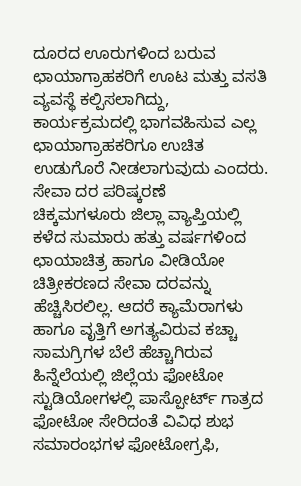ದೂರದ ಊರುಗಳಿಂದ ಬರುವ ಛಾಯಾಗ್ರಾಹಕರಿಗೆ ಊಟ ಮತ್ತು ವಸತಿ ವ್ಯವಸ್ಥೆ ಕಲ್ಪಿಸಲಾಗಿದ್ದು, ಕಾರ್ಯಕ್ರಮದಲ್ಲಿ ಭಾಗವಹಿಸುವ ಎಲ್ಲ ಛಾಯಾಗ್ರಾಹಕರಿಗೂ ಉಚಿತ ಉಡುಗೊರೆ ನೀಡಲಾಗುವುದು ಎಂದರು.
ಸೇವಾ ದರ ಪರಿಷ್ಕರಣೆ
ಚಿಕ್ಕಮಗಳೂರು ಜಿಲ್ಲಾ ವ್ಯಾಪ್ತಿಯಲ್ಲಿ ಕಳೆದ ಸುಮಾರು ಹತ್ತು ವರ್ಷಗಳಿಂದ ಛಾಯಾಚಿತ್ರ ಹಾಗೂ ವೀಡಿಯೋ ಚಿತ್ರೀಕರಣದ ಸೇವಾ ದರವನ್ನು ಹೆಚ್ಚಿಸಿರಲಿಲ್ಲ. ಆದರೆ ಕ್ಯಾಮೆರಾಗಳು ಹಾಗೂ ವೃತ್ತಿಗೆ ಅಗತ್ಯವಿರುವ ಕಚ್ಚಾ ಸಾಮಗ್ರಿಗಳ ಬೆಲೆ ಹೆಚ್ಚಾಗಿರುವ ಹಿನ್ನೆಲೆಯಲ್ಲಿ ಜಿಲ್ಲೆಯ ಫೋಟೋ ಸ್ಟುಡಿಯೋಗಳಲ್ಲಿ ಪಾಸ್ಪೋರ್ಟ್ ಗಾತ್ರದ ಫೋಟೋ ಸೇರಿದಂತೆ ವಿವಿಧ ಶುಭ ಸಮಾರಂಭಗಳ ಫೋಟೋಗ್ರಫಿ,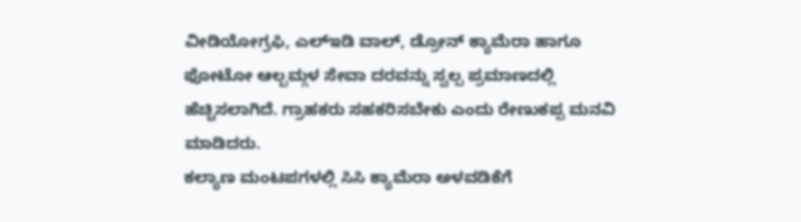ವೀಡಿಯೋಗ್ರಫಿ, ಎಲ್ಇಡಿ ವಾಲ್, ಡ್ರೋನ್ ಕ್ಯಾಮೆರಾ ಹಾಗೂ ಫೋಟೋ ಆಲ್ಬಮ್ಗಳ ಸೇವಾ ದರವನ್ನು ಸ್ವಲ್ಪ ಪ್ರಮಾಣದಲ್ಲಿ ಹೆಚ್ಚಿಸಲಾಗಿದೆ. ಗ್ರಾಹಕರು ಸಹಕರಿಸಬೇಕು ಎಂದು ರೇಣುಕಪ್ಪ ಮನವಿ ಮಾಡಿದರು.
ಕಲ್ಯಾಣ ಮಂಟಪಗಳಲ್ಲಿ ಸಿಸಿ ಕ್ಯಾಮೆರಾ ಅಳವಡಿಕೆಗೆ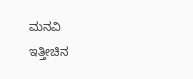ಮನವಿ
ಇತ್ತೀಚಿನ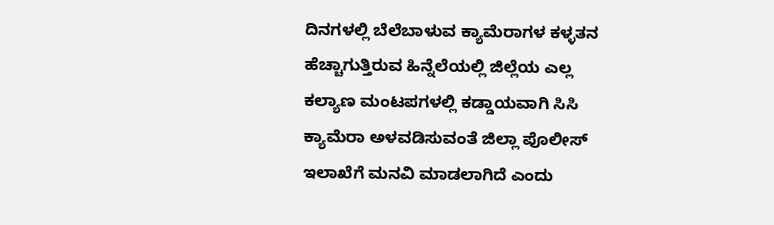ದಿನಗಳಲ್ಲಿ ಬೆಲೆಬಾಳುವ ಕ್ಯಾಮೆರಾಗಳ ಕಳ್ಳತನ ಹೆಚ್ಚಾಗುತ್ತಿರುವ ಹಿನ್ನೆಲೆಯಲ್ಲಿ ಜಿಲ್ಲೆಯ ಎಲ್ಲ ಕಲ್ಯಾಣ ಮಂಟಪಗಳಲ್ಲಿ ಕಡ್ಡಾಯವಾಗಿ ಸಿಸಿ ಕ್ಯಾಮೆರಾ ಅಳವಡಿಸುವಂತೆ ಜಿಲ್ಲಾ ಪೊಲೀಸ್ ಇಲಾಖೆಗೆ ಮನವಿ ಮಾಡಲಾಗಿದೆ ಎಂದು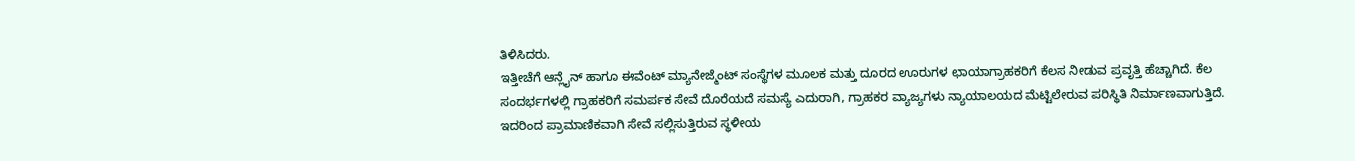ತಿಳಿಸಿದರು.
ಇತ್ತೀಚೆಗೆ ಆನ್ಲೈನ್ ಹಾಗೂ ಈವೆಂಟ್ ಮ್ಯಾನೇಜ್ಮೆಂಟ್ ಸಂಸ್ಥೆಗಳ ಮೂಲಕ ಮತ್ತು ದೂರದ ಊರುಗಳ ಛಾಯಾಗ್ರಾಹಕರಿಗೆ ಕೆಲಸ ನೀಡುವ ಪ್ರವೃತ್ತಿ ಹೆಚ್ಚಾಗಿದೆ. ಕೆಲ ಸಂದರ್ಭಗಳಲ್ಲಿ ಗ್ರಾಹಕರಿಗೆ ಸಮರ್ಪಕ ಸೇವೆ ದೊರೆಯದೆ ಸಮಸ್ಯೆ ಎದುರಾಗಿ, ಗ್ರಾಹಕರ ವ್ಯಾಜ್ಯಗಳು ನ್ಯಾಯಾಲಯದ ಮೆಟ್ಟಿಲೇರುವ ಪರಿಸ್ಥಿತಿ ನಿರ್ಮಾಣವಾಗುತ್ತಿದೆ. ಇದರಿಂದ ಪ್ರಾಮಾಣಿಕವಾಗಿ ಸೇವೆ ಸಲ್ಲಿಸುತ್ತಿರುವ ಸ್ಥಳೀಯ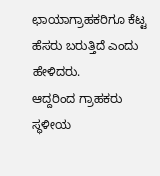ಛಾಯಾಗ್ರಾಹಕರಿಗೂ ಕೆಟ್ಟ ಹೆಸರು ಬರುತ್ತಿದೆ ಎಂದು ಹೇಳಿದರು.
ಆದ್ದರಿಂದ ಗ್ರಾಹಕರು ಸ್ಥಳೀಯ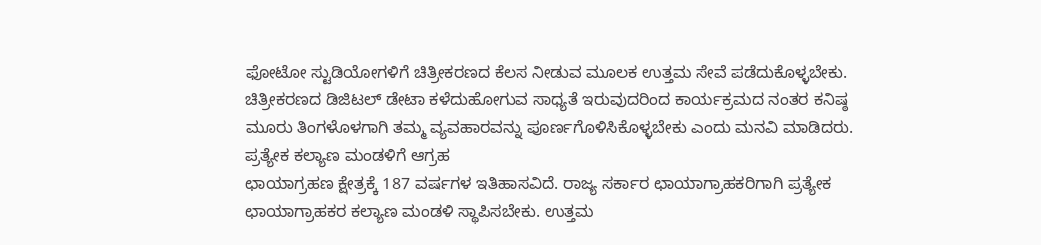ಫೋಟೋ ಸ್ಟುಡಿಯೋಗಳಿಗೆ ಚಿತ್ರೀಕರಣದ ಕೆಲಸ ನೀಡುವ ಮೂಲಕ ಉತ್ತಮ ಸೇವೆ ಪಡೆದುಕೊಳ್ಳಬೇಕು. ಚಿತ್ರೀಕರಣದ ಡಿಜಿಟಲ್ ಡೇಟಾ ಕಳೆದುಹೋಗುವ ಸಾಧ್ಯತೆ ಇರುವುದರಿಂದ ಕಾರ್ಯಕ್ರಮದ ನಂತರ ಕನಿಷ್ಠ ಮೂರು ತಿಂಗಳೊಳಗಾಗಿ ತಮ್ಮ ವ್ಯವಹಾರವನ್ನು ಪೂರ್ಣಗೊಳಿಸಿಕೊಳ್ಳಬೇಕು ಎಂದು ಮನವಿ ಮಾಡಿದರು.
ಪ್ರತ್ಯೇಕ ಕಲ್ಯಾಣ ಮಂಡಳಿಗೆ ಆಗ್ರಹ
ಛಾಯಾಗ್ರಹಣ ಕ್ಷೇತ್ರಕ್ಕೆ 187 ವರ್ಷಗಳ ಇತಿಹಾಸವಿದೆ. ರಾಜ್ಯ ಸರ್ಕಾರ ಛಾಯಾಗ್ರಾಹಕರಿಗಾಗಿ ಪ್ರತ್ಯೇಕ ಛಾಯಾಗ್ರಾಹಕರ ಕಲ್ಯಾಣ ಮಂಡಳಿ ಸ್ಥಾಪಿಸಬೇಕು. ಉತ್ತಮ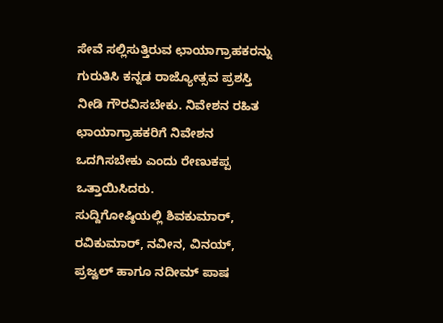ಸೇವೆ ಸಲ್ಲಿಸುತ್ತಿರುವ ಛಾಯಾಗ್ರಾಹಕರನ್ನು ಗುರುತಿಸಿ ಕನ್ನಡ ರಾಜ್ಯೋತ್ಸವ ಪ್ರಶಸ್ತಿ ನೀಡಿ ಗೌರವಿಸಬೇಕು. ನಿವೇಶನ ರಹಿತ ಛಾಯಾಗ್ರಾಹಕರಿಗೆ ನಿವೇಶನ ಒದಗಿಸಬೇಕು ಎಂದು ರೇಣುಕಪ್ಪ ಒತ್ತಾಯಿಸಿದರು.
ಸುದ್ದಿಗೋಷ್ಠಿಯಲ್ಲಿ ಶಿವಕುಮಾರ್, ರವಿಕುಮಾರ್, ನವೀನ, ವಿನಯ್, ಪ್ರಜ್ವಲ್ ಹಾಗೂ ನದೀಮ್ ಪಾಷ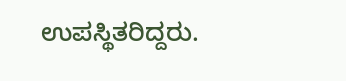ಉಪಸ್ಥಿತರಿದ್ದರು.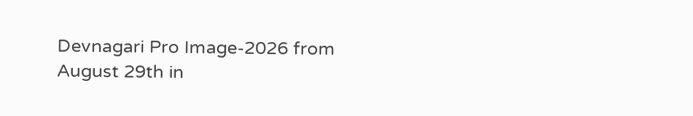Devnagari Pro Image-2026 from August 29th in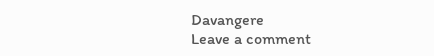Davangere
Leave a comment